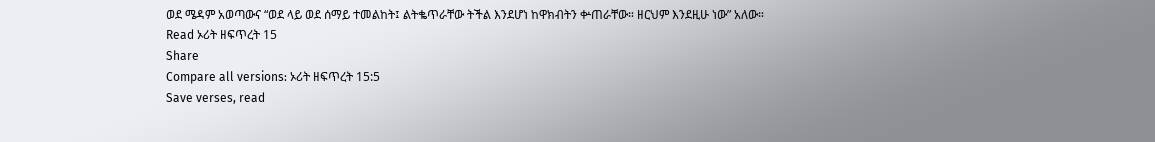ወደ ሜዳም አወጣውና “ወደ ላይ ወደ ሰማይ ተመልከት፤ ልትቈጥራቸው ትችል እንደሆነ ከዋክብትን ቍጠራቸው። ዘርህም እንደዚሁ ነው” አለው።
Read ኦሪት ዘፍጥረት 15
Share
Compare all versions: ኦሪት ዘፍጥረት 15:5
Save verses, read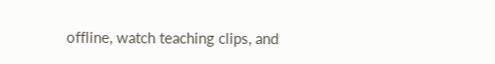offline, watch teaching clips, and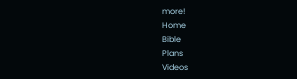more!
Home
Bible
Plans
Videos